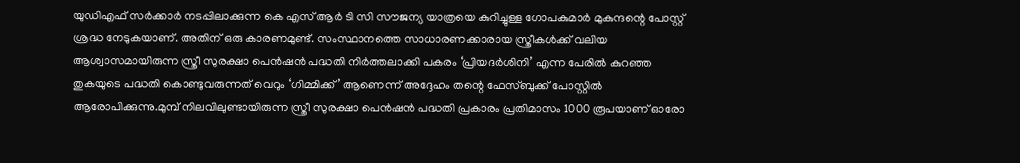യുഡിഎഫ് സർക്കാർ നടപ്പിലാക്കുന്ന കെ എസ് ആർ ടി സി സൗജന്യ യാത്രയെ കുറിച്ചുള്ള ഗോപകുമാർ മുകുന്ദന്റെ പോസ്റ്റ് ശ്രദ്ധ നേടുകയാണ്. അതിന് ഒരു കാരണമുണ്ട്. സംസ്ഥാനത്തെ സാധാരണക്കാരായ സ്ത്രീകൾക്ക് വലിയ ആശ്വാസമായിരുന്ന സ്ത്രീ സുരക്ഷാ പെൻഷൻ പദ്ധതി നിർത്തലാക്കി പകരം ‘പ്രിയദർശിനി’ എന്ന പേരിൽ കുറഞ്ഞ തുകയുടെ പദ്ധതി കൊണ്ടുവരുന്നത് വെറും ‘ഗിമ്മിക്ക്’ ആണെന്ന് അദ്ദേഹം തന്റെ ഫേസ്ബുക്ക് പോസ്റ്റിൽ ആരോപിക്കുന്നു.മുമ്പ് നിലവിലുണ്ടായിരുന്ന സ്ത്രീ സുരക്ഷാ പെൻഷൻ പദ്ധതി പ്രകാരം പ്രതിമാസം 1000 രൂപയാണ് ഓരോ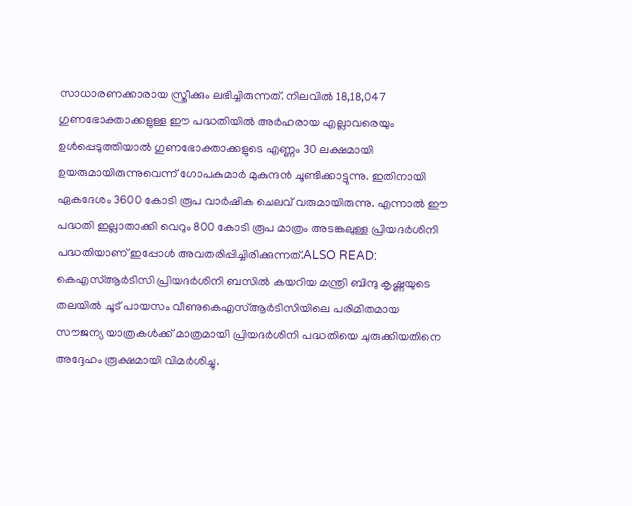സാധാരണക്കാരായ സ്ത്രീക്കും ലഭിച്ചിരുന്നത്. നിലവിൽ 18,18,047 ഗുണഭോക്താക്കളുള്ള ഈ പദ്ധതിയിൽ അർഹരായ എല്ലാവരെയും ഉൾപ്പെടുത്തിയാൽ ഗുണഭോക്താക്കളുടെ എണ്ണം 30 ലക്ഷമായി ഉയരുമായിരുന്നുവെന്ന് ഗോപകുമാർ മുകുന്ദൻ ചൂണ്ടിക്കാട്ടുന്നു. ഇതിനായി ഏകദേശം 3600 കോടി രൂപ വാർഷിക ചെലവ് വരുമായിരുന്നു. എന്നാൽ ഈ പദ്ധതി ഇല്ലാതാക്കി വെറും 800 കോടി രൂപ മാത്രം അടങ്കലുള്ള പ്രിയദർശിനി പദ്ധതിയാണ് ഇപ്പോൾ അവതരിപ്പിച്ചിരിക്കുന്നത്.ALSO READ: കെഎസ്ആർടിസി പ്രിയദർശിനി ബസിൽ കയറിയ മന്ത്രി ബിന്ദു കൃഷ്ണയുടെ തലയിൽ ചൂട് പായസം വീണുകെഎസ്ആർടിസിയിലെ പരിമിതമായ സൗജന്യ യാത്രകൾക്ക് മാത്രമായി പ്രിയദർശിനി പദ്ധതിയെ ചുരുക്കിയതിനെ അദ്ദേഹം രൂക്ഷമായി വിമർശിച്ചു.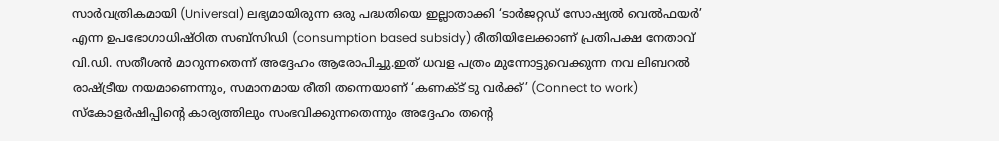സാർവത്രികമായി (Universal) ലഭ്യമായിരുന്ന ഒരു പദ്ധതിയെ ഇല്ലാതാക്കി ‘ടാർജറ്റഡ് സോഷ്യൽ വെൽഫയർ’ എന്ന ഉപഭോഗാധിഷ്ഠിത സബ്സിഡി (consumption based subsidy) രീതിയിലേക്കാണ് പ്രതിപക്ഷ നേതാവ് വി.ഡി. സതീശൻ മാറുന്നതെന്ന് അദ്ദേഹം ആരോപിച്ചു.ഇത് ധവള പത്രം മുന്നോട്ടുവെക്കുന്ന നവ ലിബറൽ രാഷ്ട്രീയ നയമാണെന്നും, സമാനമായ രീതി തന്നെയാണ് ‘കണക്ട് ടു വർക്ക്’ (Connect to work) സ്കോളർഷിപ്പിന്റെ കാര്യത്തിലും സംഭവിക്കുന്നതെന്നും അദ്ദേഹം തന്റെ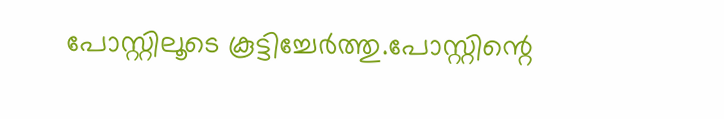പോസ്റ്റിലൂടെ കൂട്ടിച്ചേർത്തു.പോസ്റ്റിന്റെ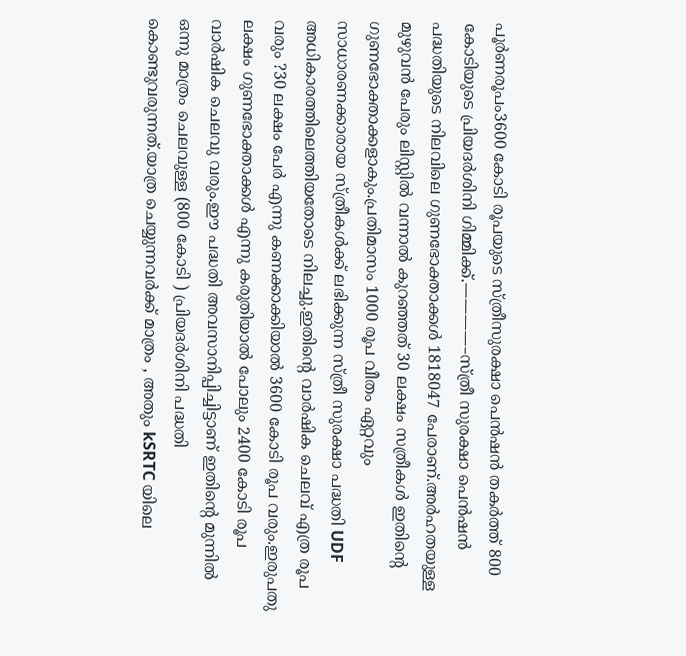പൂർണരൂപം3600 കോടി രൂപയുടെ സ്ത്രീസുരക്ഷാ പെൻഷൻ തകർത്ത് 800 കോടിയുടെ പ്രിയദർശിനി ഗിമ്മിക്ക്.————–സ്ത്രീ സുരക്ഷാ പെൻഷൻ പദ്ധതിയുടെ നിലവിലെ ഗുണഭോക്താക്കൾ 1818047 പേരാണ്.അർഹതയുള്ള മുഴുവൻ പേരും ലിസ്റ്റിൽ വന്നാൽ കുറഞ്ഞത് 30 ലക്ഷം സത്രീകൾ ഇതിൻ്റെ ഗുണഭോക്താക്കളാകും.പ്രതിമാസം 1000 രൂപ വീതം ഏറ്റവും സാധാരണക്കാരായ സ്ത്രീകൾക്ക് ലഭിക്കുന്ന സ്ത്രീ സുരക്ഷാ പദ്ധതി UDF അധികാരത്തിലെത്തിയതോടെ നിലച്ചു.ഇതിൻ്റെ വാർഷിക ചെലവ് എത്ര രൂപ വരും ?30 ലക്ഷം പേർ എന്നു കണക്കാക്കിയാൽ 3600 കോടി രൂപ വരും.ഇരുപതു ലക്ഷം ഗുണഭോക്താക്കൾ എന്നു കരുതിയാൽ പോലും 2400 കോടി രൂപ വാർഷിക ചെലവു വരും.ഈ പദ്ധതി അവസാനിപ്പിച്ചിട്ടാണ് ഇതിൻ്റെ മുന്നിൽ ഒന്നു മാത്രം ചെലവുള്ള (800 കോടി ) പ്രിയദർശിനി പദ്ധതി കൊണ്ടുവരുന്നത്.യാത്ര ചെയ്യുന്നവർക്ക് മാത്രം , അതും kSRTC യിലെ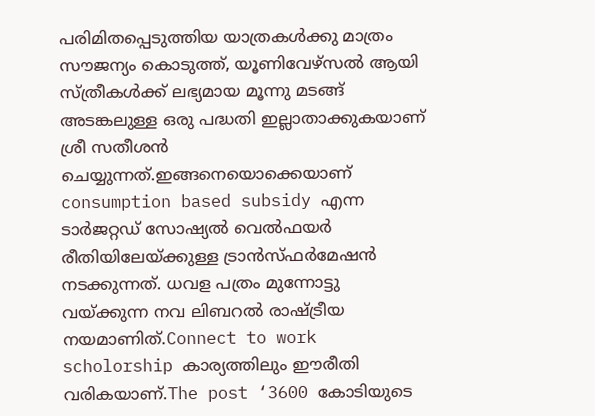പരിമിതപ്പെടുത്തിയ യാത്രകൾക്കു മാത്രം സൗജന്യം കൊടുത്ത്, യൂണിവേഴ്സൽ ആയി സ്ത്രീകൾക്ക് ലഭ്യമായ മൂന്നു മടങ്ങ് അടങ്കലുള്ള ഒരു പദ്ധതി ഇല്ലാതാക്കുകയാണ് ശ്രീ സതീശൻ ചെയ്യുന്നത്.ഇങ്ങനെയൊക്കെയാണ് consumption based subsidy എന്ന ടാർജറ്റഡ് സോഷ്യൽ വെൽഫയർ രീതിയിലേയ്ക്കുള്ള ട്രാൻസ്ഫർമേഷൻ നടക്കുന്നത്. ധവള പത്രം മുന്നോട്ടു വയ്ക്കുന്ന നവ ലിബറൽ രാഷ്ട്രീയ നയമാണിത്.Connect to work scholorship കാര്യത്തിലും ഈരീതി വരികയാണ്.The post ‘3600 കോടിയുടെ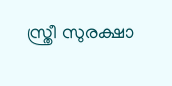സ്ത്രീ സുരക്ഷാ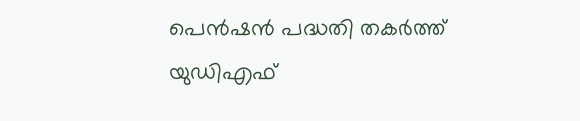പെൻഷൻ പദ്ധതി തകർത്ത് യുഡിഎഫ്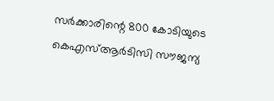സർക്കാരിന്റെ 800 കോടിയുടെ കെഎസ്ആർടിസി സൗജന്യ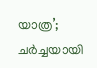യാത്ര’; ചർച്ചയായി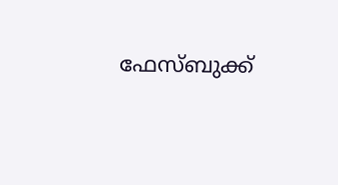ഫേസ്ബുക്ക്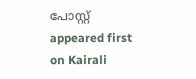പോസ്റ്റ് appeared first on Kairali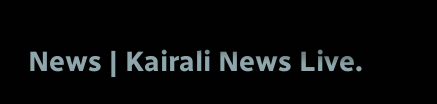News | Kairali News Live.